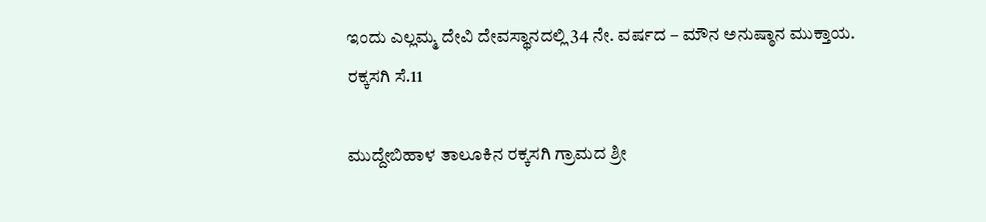ಇಂದು ಎಲ್ಲಮ್ಮ ದೇವಿ ದೇವಸ್ಥಾನದಲ್ಲಿ 34 ನೇ. ವರ್ಷದ – ಮೌನ ಅನುಷ್ಠಾನ ಮುಕ್ತಾಯ.
ರಕ್ಕಸಗಿ ಸೆ.11

ಮುದ್ದೇಬಿಹಾಳ ತಾಲೂಕಿನ ರಕ್ಕಸಗಿ ಗ್ರಾಮದ ಶ್ರೀ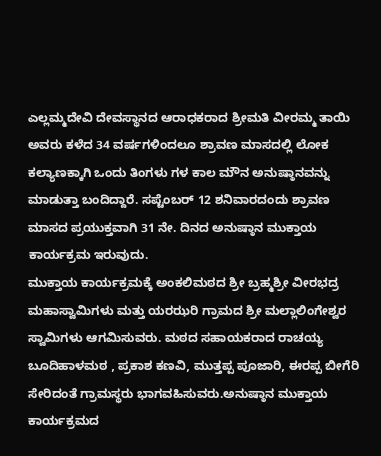ಎಲ್ಲಮ್ಮದೇವಿ ದೇವಸ್ಥಾನದ ಆರಾಧಕರಾದ ಶ್ರೀಮತಿ ವೀರಮ್ಮ ತಾಯಿ ಅವರು ಕಳೆದ 34 ವರ್ಷಗಳಿಂದಲೂ ಶ್ರಾವಣ ಮಾಸದಲ್ಲಿ ಲೋಕ ಕಲ್ಯಾಣಕ್ಕಾಗಿ ಒಂದು ತಿಂಗಳು ಗಳ ಕಾಲ ಮೌನ ಅನುಷ್ಠಾನವನ್ನು ಮಾಡುತ್ತಾ ಬಂದಿದ್ದಾರೆ. ಸಪ್ಟೆಂಬರ್ 12 ಶನಿವಾರದಂದು ಶ್ರಾವಣ ಮಾಸದ ಪ್ರಯುಕ್ತವಾಗಿ 31 ನೇ. ದಿನದ ಅನುಷ್ಠಾನ ಮುಕ್ತಾಯ ಕಾರ್ಯಕ್ರಮ ಇರುವುದು.
ಮುಕ್ತಾಯ ಕಾರ್ಯಕ್ರಮಕ್ಕೆ ಅಂಕಲಿಮಠದ ಶ್ರೀ ಬ್ರಹ್ಮಶ್ರೀ ವೀರಭದ್ರ ಮಹಾಸ್ವಾಮಿಗಳು ಮತ್ತು ಯರಝರಿ ಗ್ರಾಮದ ಶ್ರೀ ಮಲ್ಲಾಲಿಂಗೇಶ್ವರ ಸ್ವಾಮಿಗಳು ಆಗಮಿಸುವರು. ಮಠದ ಸಹಾಯಕರಾದ ರಾಚಯ್ಯ ಬೂದಿಹಾಳಮಠ , ಪ್ರಕಾಶ ಕಣವಿ, ಮುತ್ತಪ್ಪ ಪೂಜಾರಿ, ಈರಪ್ಪ ಬೀಗೆರಿ ಸೇರಿದಂತೆ ಗ್ರಾಮಸ್ಥರು ಭಾಗವಹಿಸುವರು.ಅನುಷ್ಠಾನ ಮುಕ್ತಾಯ ಕಾರ್ಯಕ್ರಮದ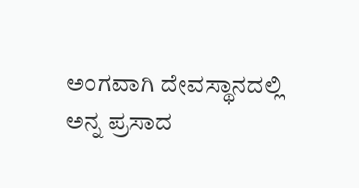ಅಂಗವಾಗಿ ದೇವಸ್ಥಾನದಲ್ಲಿ ಅನ್ನ ಪ್ರಸಾದ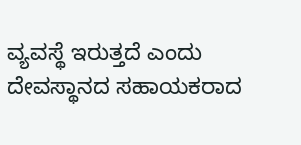ವ್ಯವಸ್ಥೆ ಇರುತ್ತದೆ ಎಂದು ದೇವಸ್ಥಾನದ ಸಹಾಯಕರಾದ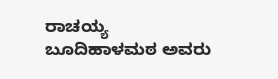ರಾಚಯ್ಯ ಬೂದಿಹಾಳಮಠ ಅವರು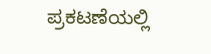ಪ್ರಕಟಣೆಯಲ್ಲಿ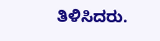ತಿಳಿಸಿದರು.